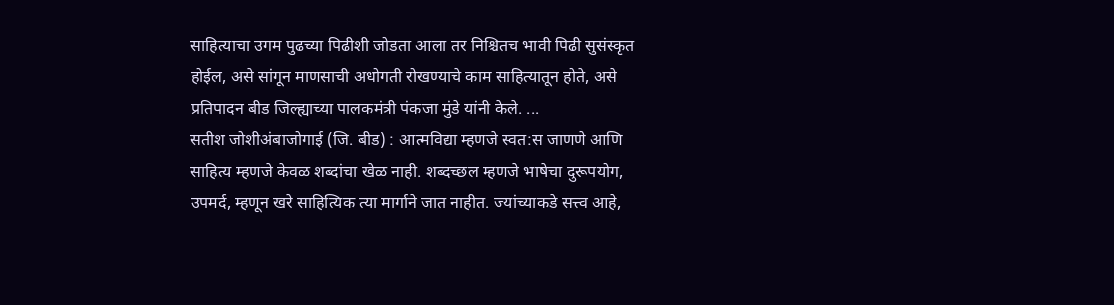साहित्याचा उगम पुढच्या पिढीशी जोडता आला तर निश्चितच भावी पिढी सुसंस्कृत होईल, असे सांगून माणसाची अधोगती रोखण्याचे काम साहित्यातून होते, असे प्रतिपादन बीड जिल्ह्याच्या पालकमंत्री पंकजा मुंडे यांनी केले. ...
सतीश जोशीअंबाजोगाई (जि. बीड) : आत्मविद्या म्हणजे स्वत:स जाणणे आणि साहित्य म्हणजे केवळ शब्दांचा खेळ नाही. शब्दच्छल म्हणजे भाषेचा दुरूपयोग, उपमर्द, म्हणून खरे साहित्यिक त्या मार्गाने जात नाहीत. ज्यांच्याकडे सत्त्व आहे,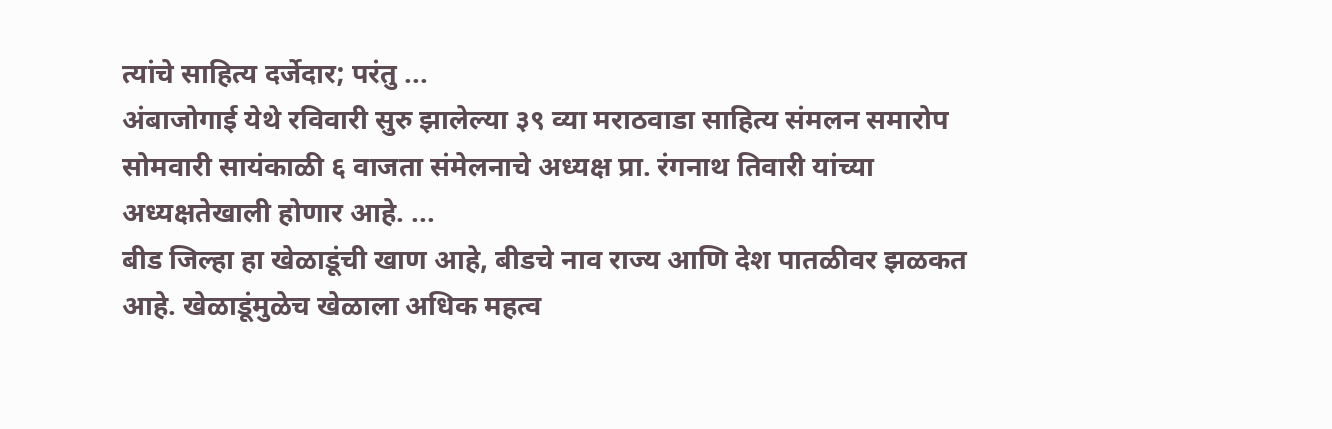त्यांचे साहित्य दर्जेदार; परंतु ...
अंबाजोगाई येथे रविवारी सुरु झालेल्या ३९ व्या मराठवाडा साहित्य संमलन समारोप सोमवारी सायंकाळी ६ वाजता संमेलनाचे अध्यक्ष प्रा. रंगनाथ तिवारी यांच्या अध्यक्षतेखाली होणार आहे. ...
बीड जिल्हा हा खेळाडूंची खाण आहे, बीडचे नाव राज्य आणि देश पातळीवर झळकत आहे. खेळाडूंमुळेच खेळाला अधिक महत्व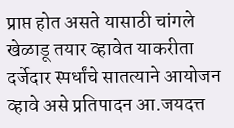प्राप्त होत असते यासाठी चांगले खेळाडू तयार व्हावेत याकरीता दर्जेदार स्पर्धांचे सातत्याने आयोजन व्हावे असे प्रतिपादन आ.जयदत्त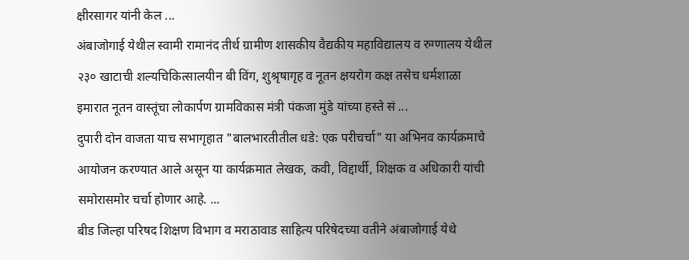क्षीरसागर यांनी केल ...
अंबाजोगाई येथील स्वामी रामानंद तीर्थ ग्रामीण शासकीय वैद्यकीय महाविद्यालय व रुग्णालय येथील २३० खाटाची शल्यचिकित्सालयीन बी विंग, शुश्रृषागृह व नूतन क्षयरोग कक्ष तसेच धर्मशाळा इमारात नूतन वास्तूंचा लोकार्पण ग्रामविकास मंत्री पंकजा मुंडे यांच्या हस्ते सं ...
दुपारी दोन वाजता याच सभागृहात "बालभारतीतील धडे: एक परीचर्चा" या अभिनव कार्यक्रमाचे आयोजन करण्यात आले असून या कार्यक्रमात लेखक, कवी, विद्दार्थी, शिक्षक व अधिकारी यांची समोरासमोर चर्चा होणार आहे. ...
बीड जिल्हा परिषद शिक्षण विभाग व मराठावाड साहित्य परिषेदच्या वतीने अंबाजोगाई येथे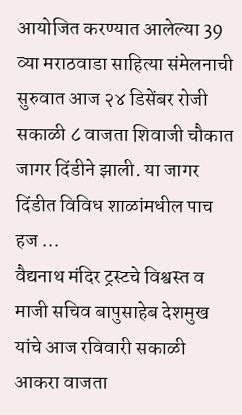आयोजित करण्यात आलेल्या 39 व्या मराठवाडा साहित्या संमेलनाची सुरुवात आज २४ डिसेंबर रोजी सकाळी ८ वाजता शिवाजी चौकात जागर दिंडीने झाली. या जागर दिंडीत विविध शाळांमधील पाच हज ...
वैद्यनाथ मंदिर ट्रस्टचे विश्वस्त व माजी सचिव बापुसाहेब देशमुख यांचे आज रविवारी सकाळी आकरा वाजता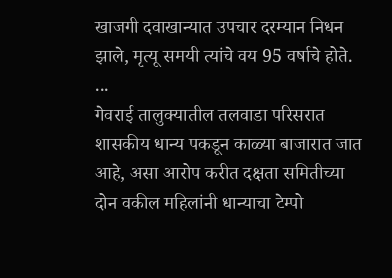खाजगी दवाखान्यात उपचार दरम्यान निधन झाले, मृत्यू समयी त्यांचे वय 95 वर्षाचे होते. ...
गेवराई तालुक्यातील तलवाडा परिसरात शासकीय धान्य पकडून काळ्या बाजारात जात आहे, असा आरोप करीत दक्षता समितीच्या दोन वकील महिलांनी धान्याचा टेम्पो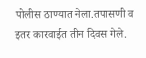पोलीस ठाण्यात नेला.तपासणी व इतर कारवाईत तीन दिवस गेले.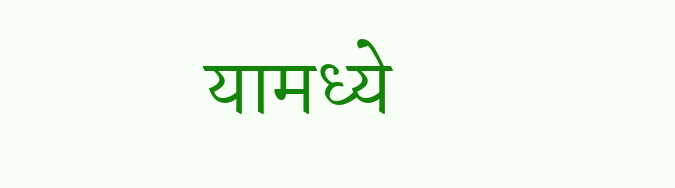यामध्ये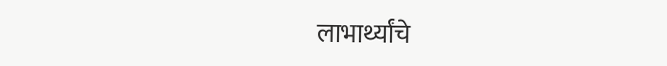लाभार्थ्यांचे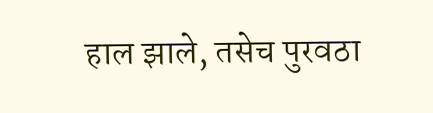हाल झाले, तसेच पुरवठा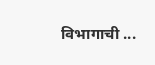विभागाची ...